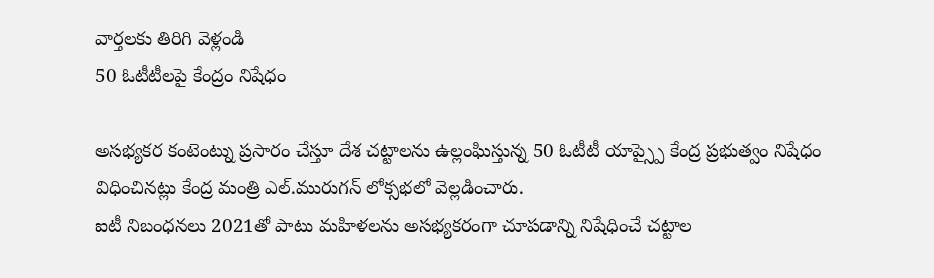వార్తలకు తిరిగి వెళ్లండి
50 ఓటీటీలపై కేంద్రం నిషేధం

అసభ్యకర కంటెంట్ను ప్రసారం చేస్తూ దేశ చట్టాలను ఉల్లంఘిస్తున్న 50 ఓటీటీ యాప్స్పై కేంద్ర ప్రభుత్వం నిషేధం విధించినట్లు కేంద్ర మంత్రి ఎల్.మురుగన్ లోక్సభలో వెల్లడించారు.
ఐటీ నిబంధనలు 2021తో పాటు మహిళలను అసభ్యకరంగా చూపడాన్ని నిషేధించే చట్టాల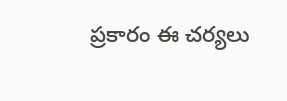ప్రకారం ఈ చర్యలు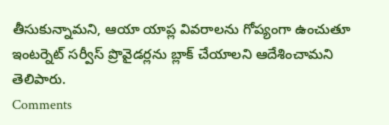తీసుకున్నామని, ఆయా యాప్ల వివరాలను గోప్యంగా ఉంచుతూ ఇంటర్నెట్ సర్వీస్ ప్రొవైడర్లను బ్లాక్ చేయాలని ఆదేశించామని తెలిపారు.
Comments